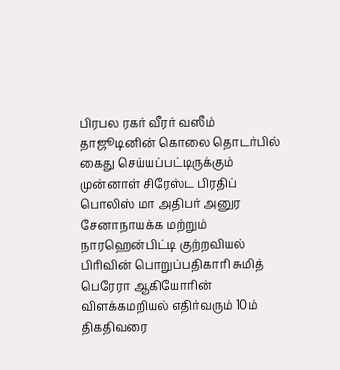பிரபல ரகர் வீரர் வஸீம் தாஜூடினின் கொலை தொடர்பில் கைது செய்யப்பட்டிருக்கும் முன்னாள் சிரேஸ்ட பிரதிப் பொலிஸ் மா அதிபர் அனுர சேனாநாயக்க மற்றும் நாரஹென்பிட்டி குற்றவியல் பிரிவின் பொறுப்பதிகாரி சுமித் பெரேரா ஆகியோரின் விளக்கமறியல் எதிர்வரும் 10ம் திகதிவரை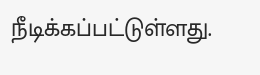நீடிக்கப்பட்டுள்ளது.